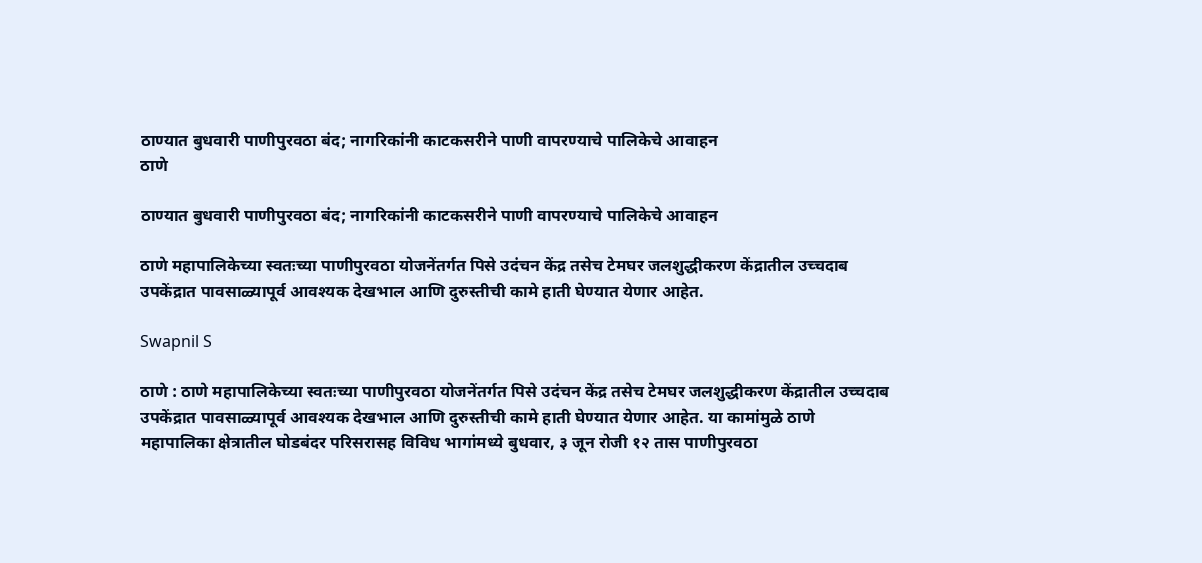ठाण्यात बुधवारी पाणीपुरवठा बंद; नागरिकांनी काटकसरीने पाणी वापरण्याचे पालिकेचे आवाहन
ठाणे

ठाण्यात बुधवारी पाणीपुरवठा बंद; नागरिकांनी काटकसरीने पाणी वापरण्याचे पालिकेचे आवाहन

ठाणे महापालिकेच्या स्वतःच्या पाणीपुरवठा योजनेंतर्गत पिसे उदंचन केंद्र तसेच टेमघर जलशुद्धीकरण केंद्रातील उच्चदाब उपकेंद्रात पावसाळ्यापूर्व आवश्यक देखभाल आणि दुरुस्तीची कामे हाती घेण्यात येणार आहेत.

Swapnil S

ठाणे : ठाणे महापालिकेच्या स्वतःच्या पाणीपुरवठा योजनेंतर्गत पिसे उदंचन केंद्र तसेच टेमघर जलशुद्धीकरण केंद्रातील उच्चदाब उपकेंद्रात पावसाळ्यापूर्व आवश्यक देखभाल आणि दुरुस्तीची कामे हाती घेण्यात येणार आहेत. या कामांमुळे ठाणे महापालिका क्षेत्रातील घोडबंदर परिसरासह विविध भागांमध्ये बुधवार, ३ जून रोजी १२ तास पाणीपुरवठा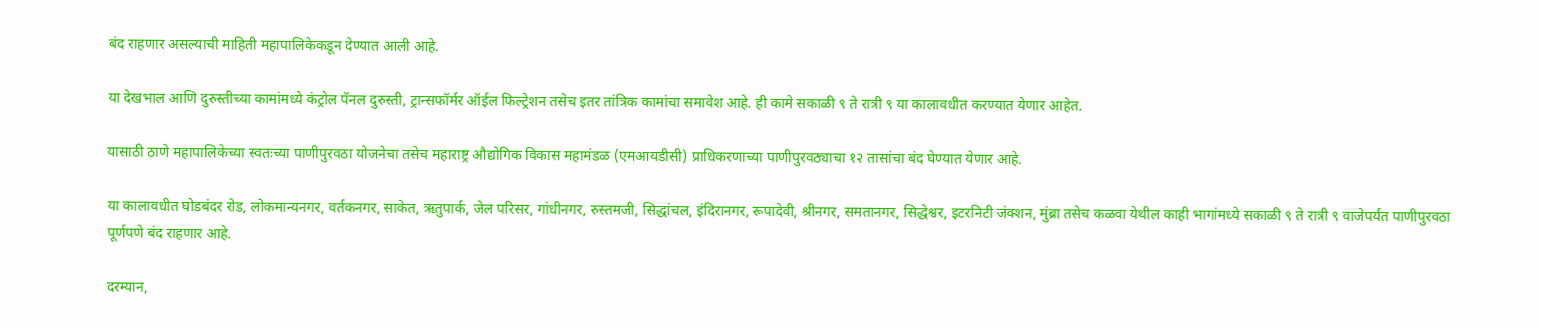बंद राहणार असल्याची माहिती महापालिकेकडून देण्यात आली आहे.

या देखभाल आणि दुरुस्तीच्या कामांमध्ये कंट्रोल पॅनल दुरुस्ती, ट्रान्सफॉर्मर ऑईल फिल्ट्रेशन तसेच इतर तांत्रिक कामांचा समावेश आहे. ही कामे सकाळी ९ ते रात्री ९ या कालावधीत करण्यात येणार आहेत.

यासाठी ठाणे महापालिकेच्या स्वतःच्या पाणीपुरवठा योजनेचा तसेच महाराष्ट्र औद्योगिक विकास महामंडळ (एमआयडीसी) प्राधिकरणाच्या पाणीपुरवठ्याचा १२ तासांचा बंद घेण्यात येणार आहे.

या कालावधीत घोडबंदर रोड, लोकमान्यनगर, वर्तकनगर, साकेत, ऋतुपार्क, जेल परिसर, गांधीनगर, रुस्तमजी, सिद्धांचल, इंदिरानगर, रूपादेवी, श्रीनगर, समतानगर, सिद्धेश्वर, इटरनिटी जंक्शन, मुंब्रा तसेच कळवा येथील काही भागांमध्ये सकाळी ९ ते रात्री ९ वाजेपर्यंत पाणीपुरवठा पूर्णपणे बंद राहणार आहे.

दरम्यान,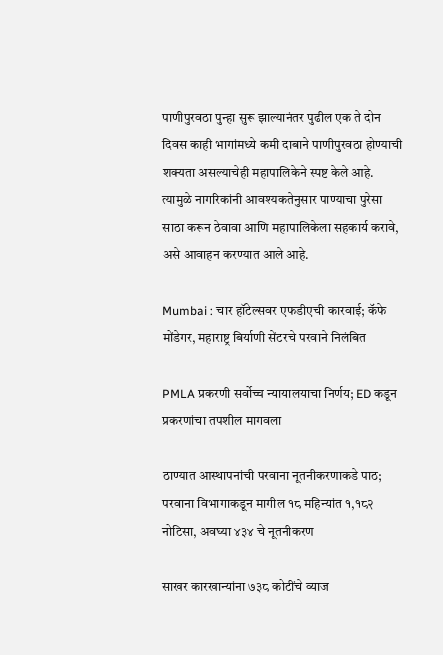पाणीपुरवठा पुन्हा सुरू झाल्यानंतर पुढील एक ते दोन दिवस काही भागांमध्ये कमी दाबाने पाणीपुरवठा होण्याची शक्यता असल्याचेही महापालिकेने स्पष्ट केले आहे. त्यामुळे नागरिकांनी आवश्यकतेनुसार पाण्याचा पुरेसा साठा करून ठेवावा आणि महापालिकेला सहकार्य करावे, असे आवाहन करण्यात आले आहे.

Mumbai : चार हॉटेल्सवर एफडीएची कारवाई; कॅफे मोंडेगर, महाराष्ट्र बिर्याणी सेंटरचे परवाने निलंबित

PMLA प्रकरणी सर्वोच्च न्यायालयाचा निर्णय; ED कडून प्रकरणांचा तपशील मागवला

ठाण्यात आस्थापनांची परवाना नूतनीकरणाकडे पाठ; परवाना विभागाकडून मागील १८ महिन्यांत १,१८२ नोटिसा, अवघ्या ४३४ चे नूतनीकरण

साखर कारखान्यांना ७३८ कोटींचे व्याज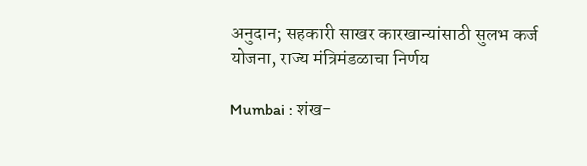अनुदान; सहकारी साखर कारखान्यांसाठी सुलभ कर्ज योजना, राज्य मंत्रिमंडळाचा निर्णय

Mumbai : शंख-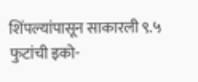शिंपल्यांपासून साकारली ९.५ फुटांची इको-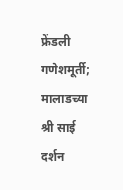फ्रेंडली गणेशमूर्ती; मालाडच्या श्री साई दर्शन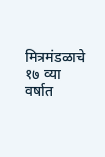मित्रमंडळाचे १७ व्या वर्षात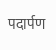पदार्पण